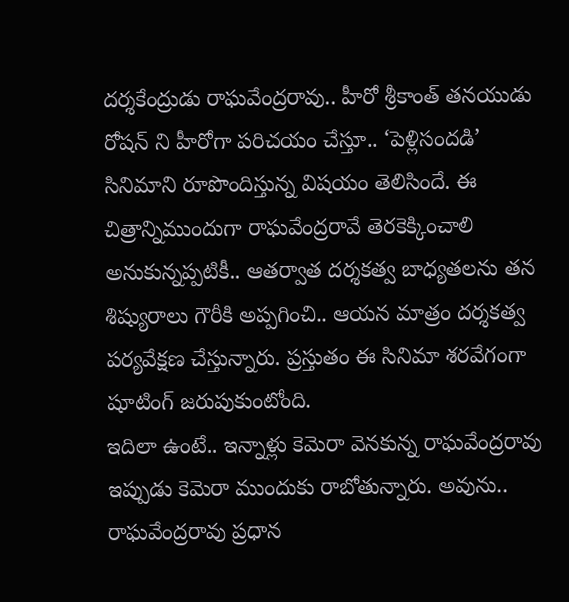దర్శకేంద్రుడు రాఘవేంద్రరావు.. హీరో శ్రీకాంత్ తనయుడు రోషన్ ని హీరోగా పరిచయం చేస్తూ.. ‘పెళ్లిసందడి’ సినిమాని రూపొందిస్తున్న విషయం తెలిసిందే. ఈ చిత్రాన్నిముందుగా రాఘవేంద్రరావే తెరకెక్కించాలి అనుకున్నప్పటికీ.. ఆతర్వాత దర్శకత్వ బాధ్యతలను తన శిష్యురాలు గౌరీకి అప్పగించి.. ఆయన మాత్రం దర్శకత్వ పర్యవేక్షణ చేస్తున్నారు. ప్రస్తుతం ఈ సినిమా శరవేగంగా షూటింగ్ జరుపుకుంటోంది.
ఇదిలా ఉంటే.. ఇన్నాళ్లు కెమెరా వెనకున్న రాఘవేంద్రరావు ఇప్పుడు కెమెరా ముందుకు రాబోతున్నారు. అవును.. రాఘవేంద్రరావు ప్రధాన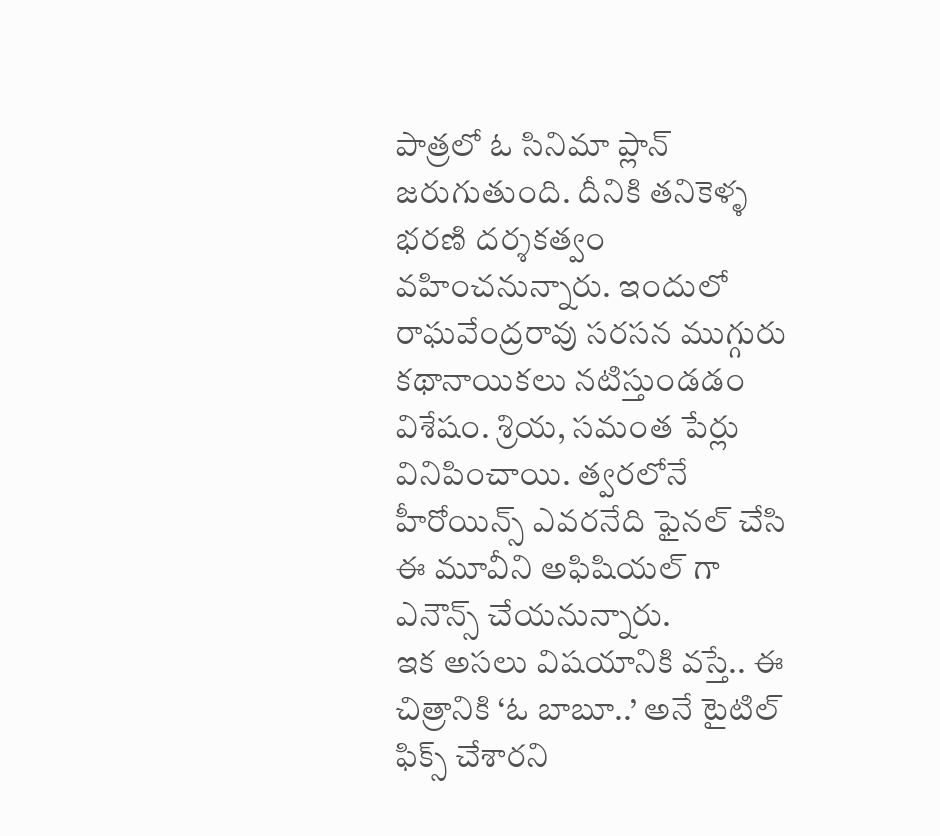పాత్రలో ఓ సినిమా ప్లాన్ జరుగుతుంది. దీనికి తనికెళ్ళ భరణి దర్శకత్వం వహించనున్నారు. ఇందులో రాఘవేంద్రరావు సరసన ముగ్గురు కథానాయికలు నటిస్తుండడం విశేషం. శ్రియ, సమంత పేర్లు వినిపించాయి. త్వరలోనే హీరోయిన్స్ ఎవరనేది ఫైనల్ చేసి ఈ మూవీని అఫిషియల్ గా ఎనౌన్స్ చేయనున్నారు.
ఇక అసలు విషయానికి వస్తే.. ఈ చిత్రానికి ‘ఓ బాబూ..’ అనే టైటిల్ ఫిక్స్ చేశారని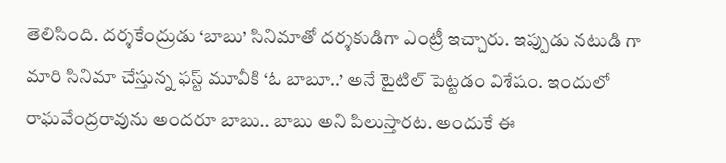తెలిసింది. దర్శకేంద్రుడు ‘బాబు’ సినిమాతో దర్శకుడిగా ఎంట్రీ ఇచ్చారు. ఇప్పుడు నటుడి గా మారి సినిమా చేస్తున్న ఫస్ట్ మూవీకి ‘ఓ బాబూ..’ అనే టైటిల్ పెట్టడం విశేషం. ఇందులో రాఘవేంద్రరావును అందరూ బాబు.. బాబు అని పిలుస్తారట. అందుకే ఈ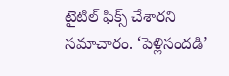టైటిల్ ఫిక్స్ చేశారని సమాచారం. ‘పెళ్లిసందడి’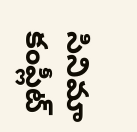సినిమా కంప్లీట్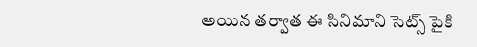అయిన తర్వాత ఈ సినిమాని సెట్స్ పైకి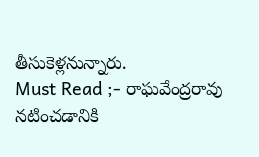తీసుకెళ్లనున్నారు.
Must Read ;- రాఘవేంద్రరావు నటించడానికి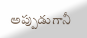అప్పుడుగానీ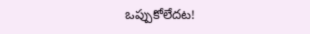ఒప్పుకోలేదట!